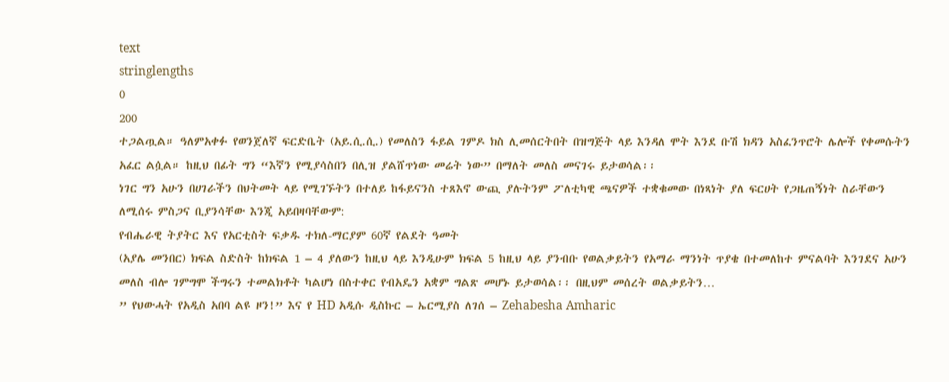text
stringlengths
0
200
ተጋልጧል። ዓለምአቀፉ የወንጀለኛ ፍርድቤት (አይ.ሲ.ሲ.) የመለስን ፋይል ገምዶ ክስ ሊመሰርትበት በዝግጅት ላይ እንዳለ ሞት እንደ ቡሽ ክዳን አስፈንጥሮት ሌሎች የቀመሱትን አፈር ልሷል። ከዚህ በፊት ግን “እኛን የሚያሳስበን በሊዝ ያልሸጥነው መሬት ነው” በማለት መለስ መናገሩ ይታወሳል፡፡
ነገር ግን አሁን በሀገራችን በህትመት ላይ የሚገኙትን በተለይ ከፋይናንስ ተጸእኖ ውጪ ያሉትንም ፖለቲካዊ ጫናዎች ተቋቁመው በነጻነት ያለ ፍርሀት የጋዜጠኝነት ስራቸውን ለሚሰሩ ምስጋና ቢያንሳቸው እንጂ አይበዛባቸውም:
የብሔራዊ ትያትር እና የአርቲስት ፍቃዱ ተክለ-ማርያም 60ኛ የልደት ዓመት
(አያሌ መንበር) ክፍል ስድስት ከክፍል 1 – 4 ያለውን ከዚህ ላይ እንዲሁም ክፍል 5 ከዚህ ላይ ያንብቡ የወልቃይትን የአማራ ማንነት ጥያቄ በተመለከተ ምናልባት እንገደና አሁን መለስ ብሎ ገምግሞ ችግሩን ተመልክቶት ካልሆነ በስተቀር የብአዴን አቋም ግልጽ መሆኑ ይታወሳል፡፡ በዚህም መሰረት ወልቃይትን…
” የህውሓት የአዲስ አበባ ልዩ ዞን!” እና የ HD አዲሱ ዲስኩር – ኤርሚያስ ለገሰ – Zehabesha Amharic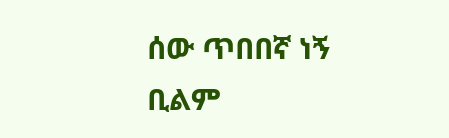ሰው ጥበበኛ ነኝ ቢልም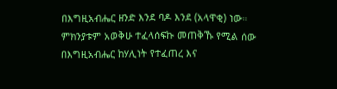በእግዚአብሔር ዘንድ እንደ ባዶ እንደ (አላዋቂ) ነው። ምክንያቱም አወቅሁ ተፈላሰፍኩ መጠቅኹ የሚል ሰው በእግዚአብሔር ከሃሊነት የተፈጠረ እና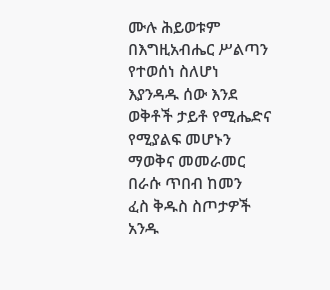ሙሉ ሕይወቱም በእግዚአብሔር ሥልጣን የተወሰነ ስለሆነ እያንዳዱ ሰው እንደ ወቅቶች ታይቶ የሚሔድና የሚያልፍ መሆኑን ማወቅና መመራመር በራሱ ጥበብ ከመን
ፈስ ቅዱስ ስጦታዎች አንዱ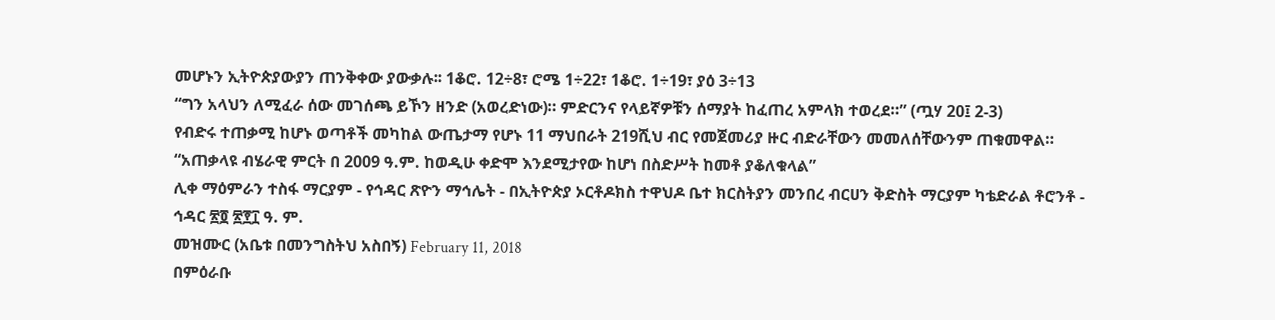መሆኑን ኢትዮጵያውያን ጠንቅቀው ያውቃሉ፡፡ 1ቆሮ. 12÷8፣ ሮሜ 1÷22፣ 1ቆሮ. 1÷19፣ ያዕ 3÷13
“ግን አላህን ለሚፈራ ሰው መገሰጫ ይኾን ዘንድ (አወረድነው)። ምድርንና የላይኛዎቹን ሰማያት ከፈጠረ አምላክ ተወረደ።” (ጧሃ 20፤ 2-3)
የብድሩ ተጠቃሚ ከሆኑ ወጣቶች መካከል ውጤታማ የሆኑ 11 ማህበራት 219ሺህ ብር የመጀመሪያ ዙር ብድራቸውን መመለሰቸውንም ጠቁመዋል።
“አጠቃላዩ ብሄራዊ ምርት በ 2009 ዓ.ም. ከወዲሁ ቀድሞ እንደሚታየው ከሆነ በስድሥት ከመቶ ያቆለቁላል”
ሊቀ ማዕምራን ተስፋ ማርያም - የኅዳር ጽዮን ማኅሌት - በኢትዮጵያ ኦርቶዶክስ ተዋህዶ ቤተ ክርስትያን መንበረ ብርሀን ቅድስት ማርያም ካቴድራል ቶሮንቶ - ኅዳር ፳፬ ፳፻፲ ዓ. ም.
መዝሙር (አቤቱ በመንግስትህ አስበኝ) February 11, 2018
በምዕራቡ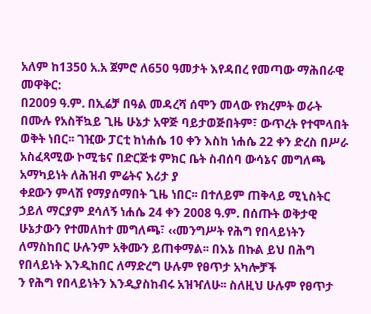አለም ከ1350 አ.አ ጀምሮ ለ650 ዓመታት እየዳበረ የመጣው ማሕበራዊ መዋቅር:
በ2009 ዓ.ም. በኢሬቻ በዓል መዳረሻ ሰሞን መላው የክረምት ወራት በሙሉ የአስቸኳይ ጊዜ ሁኔታ አዋጅ ባይታወጅበትም፣ ውጥረት የተሞላበት ወቅት ነበር፡፡ ገዢው ፓርቲ ከነሐሴ 10 ቀን እስከ ነሐሴ 22 ቀን ድረስ በሥራ አስፈጻሚው ኮሚቴና በድርጅቱ ምክር ቤት ስብሰባ ውሳኔና መግለጫ አማካይነት ለሕዝብ ምሬትና እሪታ ያ
ቀደውን ምላሽ የማያሰማበት ጊዜ ነበር፡፡ በተለይም ጠቅላይ ሚኒስትር ኃይለ ማርያም ደሳለኝ ነሐሴ 24 ቀን 2008 ዓ.ም. በሰጡት ወቅታዊ ሁኔታውን የተመለከተ መግለጫ፣ ‹‹መንግሥት የሕግ የበላይነትን ለማስከበር ሁሉንም አቅሙን ይጠቀማል፡፡ በእኔ በኩል ይህ በሕግ የበላይነት እንዲከበር ለማድረግ ሁሉም የፀጥታ አካሎቻች
ን የሕግ የበላይነትን እንዲያስከብሩ አዝዣለሁ፡፡ ስለዚህ ሁሉም የፀጥታ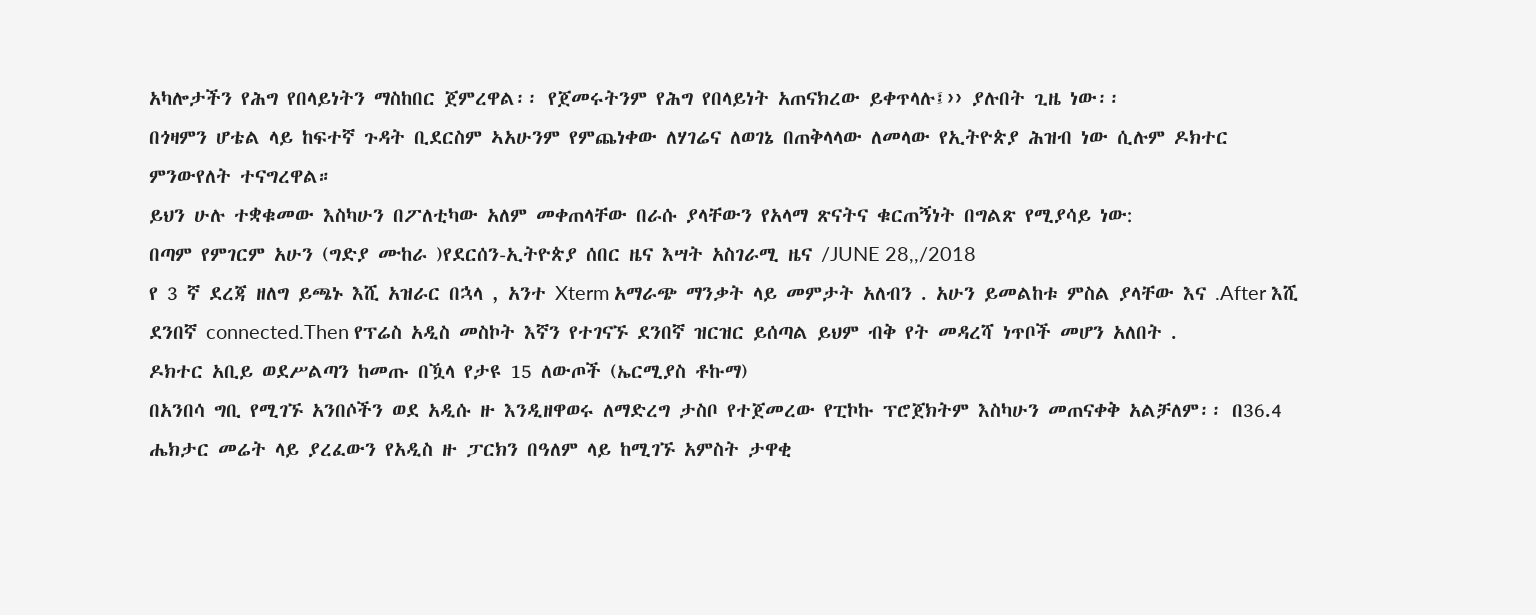አካሎታችን የሕግ የበላይነትን ማስከበር ጀምረዋል፡፡ የጀመሩትንም የሕግ የበላይነት አጠናክረው ይቀጥላሉ፤›› ያሉበት ጊዜ ነው፡፡
በጎዛምን ሆቴል ላይ ከፍተኛ ጉዳት ቢደርስም ኣአሁንም የምጨነቀው ለሃገሬና ለወገኔ በጠቅላላው ለመላው የኢትዮጵያ ሕዝብ ነው ሲሉም ዶክተር ምንውየለት ተናግረዋል።
ይህን ሁሉ ተቋቁመው እስካሁን በፖለቲካው አለም መቀጠላቸው በራሱ ያላቸውን የአላማ ጽናትና ቁርጠኝነት በግልጽ የሚያሳይ ነው:
በጣም የምገርም አሁን (ግድያ ሙከራ )የደርሰን-ኢትዮጵያ ሰበር ዜና እሣት አስገራሚ ዜና /JUNE 28,,/2018
የ 3 ኛ ደረጃ ዘለግ ይጫኑ እሺ አዝራር በኋላ , አንተ Xterm አማራጭ ማንቃት ላይ መምታት አለብን . አሁን ይመልከቱ ምስል ያላቸው እና .After እሺ ደንበኛ connected.Then የፕሬስ አዲስ መስኮት እኛን የተገናኙ ደንበኛ ዝርዝር ይሰጣል ይህም ብቅ የት መዳረሻ ነጥቦች መሆን አለበት .
ዶክተር አቢይ ወደሥልጣን ከመጡ በዃላ የታዩ 15 ለውጦች (ኤርሚያስ ቶኩማ)
በአንበሳ ግቢ የሚገኙ አንበሶችን ወደ አዲሱ ዙ እንዲዘዋወሩ ለማድረግ ታስቦ የተጀመረው የፒኮኩ ፕሮጀክትም እስካሁን መጠናቀቅ አልቻለም፡፡ በ36.4 ሔክታር መሬት ላይ ያረፈውን የአዲስ ዙ ፓርክን በዓለም ላይ ከሚገኙ አምስት ታዋቂ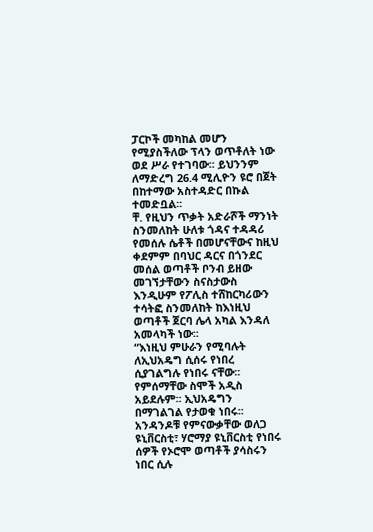ፓርኮች መካከል መሆን የሚያስችለው ፕላን ወጥቶለት ነው ወደ ሥራ የተገባው፡፡ ይህንንም
ለማድረግ 26.4 ሚሊዮን ዩሮ በጀት በከተማው አስተዳድር በኩል ተመድቧል፡፡
ቸ. የዚህን ጥቃት አድራሾች ማንነት ስንመለከት ሁለቱ ጎዳና ተዳዳሪ የመሰሉ ሴቶች በመሆናቸውና ከዚህ ቀደምም በባህር ዳርና በጎንደር መሰል ወጣቶች ቦንብ ይዘው መገኘታቸውን ስናስታውስ እንዲሁም የፖሊስ ተሸከርካሪውን ተሳትፎ ስንመለከት ከእነዚህ ወጣቶች ጀርባ ሌላ አካል እንዳለ አመላካች ነው፡፡
“እነዚህ ምሁራን የሚባሉት ለኢህአዴግ ሲሰሩ የነበረ ሲያገልግሉ የነበሩ ናቸው፡፡ የምሰማቸው ስሞች አዲስ አይደሉም፡፡ ኢህአዴግን በማገልገል የታወቁ ነበሩ፡፡ አንዳንዶቹ የምናውቃቸው ወለጋ ዩኒቨርስቲ፣ ሃሮማያ ዩኒቨርስቲ የነበሩ ሰዎች የኦሮሞ ወጣቶች ያሳስሩን ነበር ሲሉ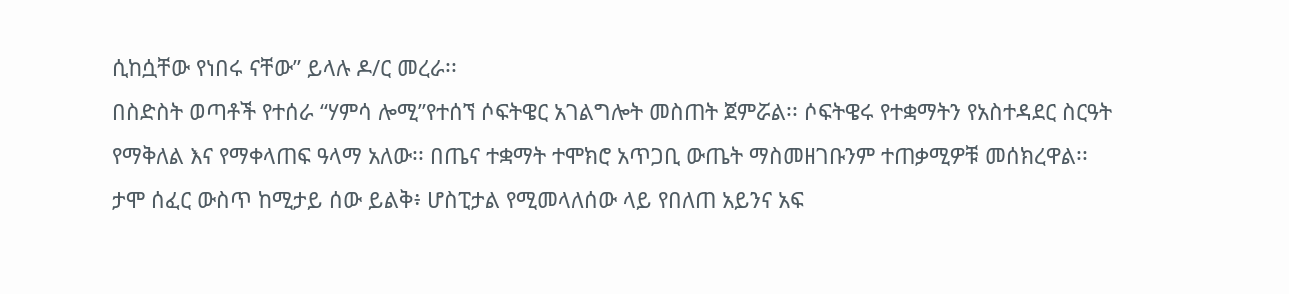ሲከሷቸው የነበሩ ናቸው” ይላሉ ዶ/ር መረራ፡፡
በስድስት ወጣቶች የተሰራ “ሃምሳ ሎሚ”የተሰኘ ሶፍትዌር አገልግሎት መስጠት ጀምሯል፡፡ ሶፍትዌሩ የተቋማትን የአስተዳደር ስርዓት የማቅለል እና የማቀላጠፍ ዓላማ አለው፡፡ በጤና ተቋማት ተሞክሮ አጥጋቢ ውጤት ማስመዘገቡንም ተጠቃሚዎቹ መሰክረዋል፡፡
ታሞ ሰፈር ውስጥ ከሚታይ ሰው ይልቅ፥ ሆስፒታል የሚመላለሰው ላይ የበለጠ አይንና አፍ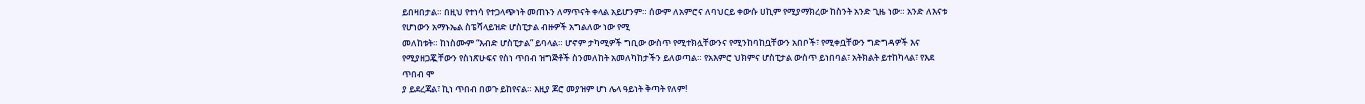ይበዛበታል። በዚህ የተነሳ የተጋላጭነት መጠኑን ለማጥናት ቀላል አይሆንም። ሰውም ለአምሮና ለባህርይ ቀውሱ ሀኪም የሚያማክረው ከስንት አንድ ጊዜ ነው። አንድ ለእናቱ የሆነውን አማኑኤል ስፔሻላይዝድ ሆስፒታል ብዙዎች አግልለው ነው የሚ
መለከቱት። ከነስሙም “እብድ ሆስፒታል” ይባላል። ሆኖም ታካሚዎች ግቢው ውስጥ የሚተክሏቸውንና የሚንከባከቧቸውን አበቦች፣ የሚቀቧቸውን ግድግዳዎች እና የሚያዘጋጇቸውን የስነጽሁፍና የስነ ጥበብ ዝግጅቶች ስንመለከት አመለካከታችን ይለወጣል። የአእምሮ ህክምና ሆስፒታል ውስጥ ይነበባል፣ አትክልት ይተከካላል፣ የእደ ጥበብ ሞ
ያ ይደረጃል፣ ኪነ ጥበብ በወጉ ይከየናል። እዚያ ጆሮ መያዝም ሆነ ሌላ ዓይነት ቅጣት የለም!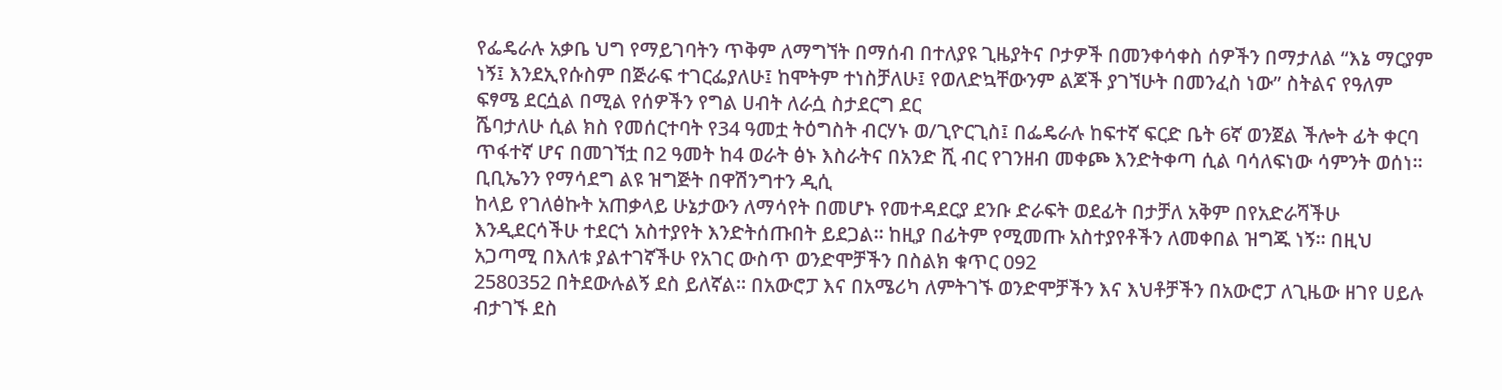የፌዴራሉ አቃቤ ህግ የማይገባትን ጥቅም ለማግኘት በማሰብ በተለያዩ ጊዜያትና ቦታዎች በመንቀሳቀስ ሰዎችን በማታለል “እኔ ማርያም ነኝ፤ እንደኢየሱስም በጅራፍ ተገርፌያለሁ፤ ከሞትም ተነስቻለሁ፤ የወለድኳቸውንም ልጆች ያገኘሁት በመንፈስ ነው” ስትልና የዓለም ፍፃሜ ደርሷል በሚል የሰዎችን የግል ሀብት ለራሷ ስታደርግ ደር
ሼባታለሁ ሲል ክስ የመሰርተባት የ34 ዓመቷ ትዕግስት ብርሃኑ ወ/ጊዮርጊስ፤ በፌዴራሉ ከፍተኛ ፍርድ ቤት 6ኛ ወንጀል ችሎት ፊት ቀርባ ጥፋተኛ ሆና በመገኘቷ በ2 ዓመት ከ4 ወራት ፅኑ እስራትና በአንድ ሺ ብር የገንዘብ መቀጮ እንድትቀጣ ሲል ባሳለፍነው ሳምንት ወሰነ።
ቢቢኤንን የማሳደግ ልዩ ዝግጅት በዋሽንግተን ዲሲ
ከላይ የገለፅኩት አጠቃላይ ሁኔታውን ለማሳየት በመሆኑ የመተዳደርያ ደንቡ ድራፍት ወደፊት በታቻለ አቅም በየአድራሻችሁ እንዲደርሳችሁ ተደርጎ አስተያየት እንድትሰጡበት ይደጋል፡፡ ከዚያ በፊትም የሚመጡ አስተያየቶችን ለመቀበል ዝግጁ ነኝ፡፡ በዚህ አጋጣሚ በእለቱ ያልተገኛችሁ የአገር ውስጥ ወንድሞቻችን በስልክ ቁጥር 092
2580352 በትደውሉልኝ ደስ ይለኛል፡፡ በአውሮፓ እና በአሜሪካ ለምትገኙ ወንድሞቻችን እና እህቶቻችን በአውሮፓ ለጊዜው ዘገየ ሀይሉ ብታገኙ ደስ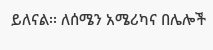ይለናል፡፡ ለሰሜን አሜሪካና በሌሎች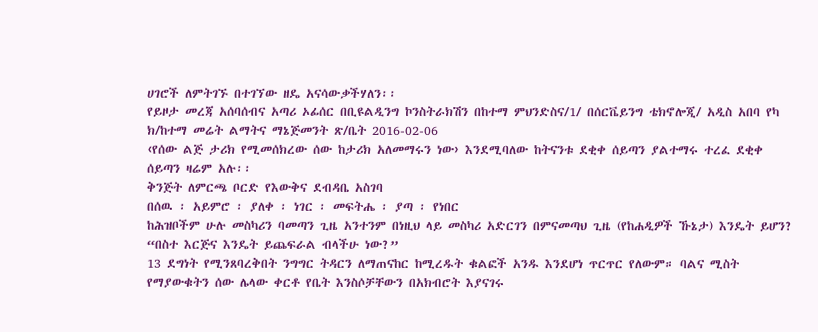ሀገሮች ለምትገኙ በተገኘው ዘዴ አናሳውቃችሃለን፡፡
የይዞታ መረጃ አሰባሰብና አጣሪ ኦፊሰር በቢዩልዲንግ ኮንስትራክሽን በከተማ ምህንድስና/1/ በሰርቬይንግ ቴክኖሎጂ/ አዲስ አበባ የካ ክ/ከተማ መሬት ልማትና ማኔጅመንት ጽ/ቤት 2016-02-06
‹የሰው ልጅ ታሪክ የሚመሰክረው ሰው ከታሪክ አለመማሩን ነው› እንደሚባለው ከትናንቱ ደቂቀ ሰይጣን ያልተማሩ ተረፈ ደቂቀ ሰይጣን ዛሬም አሉ፡፡
ቅንጅት ለምርጫ ቦርድ የእውቅና ደብዳቤ አስገባ
በሰዉ ፡ አይምሮ ፡ ያለቀ ፡ ነገር ፡ መፍትሔ ፡ ያጣ ፡ የነበር
ከሕዝቦችም ሁሉ መስካሪን ባመጣን ጊዜ አንተንም በነዚህ ላይ መስካሪ አድርገን በምናመጣህ ጊዜ (የከሐዲዎች ኹኔታ) እንዴት ይሆን?
“በስተ እርጅና እንዴት ይጨፍራል ብላችሁ ነው?”
13 ደግነት የሚንጸባረቅበት ንግግር ትዳርን ለማጠናከር ከሚረዱት ቁልፎች አንዱ እንደሆነ ጥርጥር የለውም። ባልና ሚስት የማያውቁትን ሰው ሌላው ቀርቶ የቤት እንስሶቻቸውን በአክብሮት እያናገሩ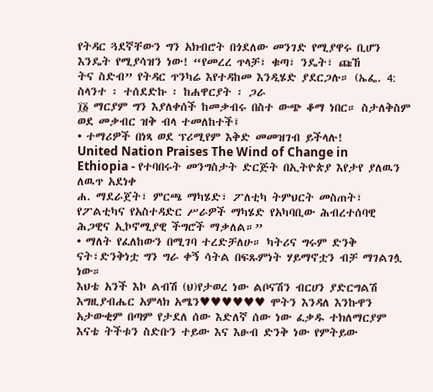የትዳር ጓደኛቸውን ግን አክብሮት በጎደለው መንገድ የሚያዋሩ ቢሆን እንዴት የሚያሳዝን ነው! “የመረረ ጥላቻ፣ ቁጣ፣ ንዴት፣ ጩኸ
ትና ስድብ” የትዳር ጥንካሬ እየተዳከመ እንዲሄድ ያደርጋሉ። (ኤፌ. 4:
ስላንተ ፡ ተሰደድኩ ፡ ከሐዋርያት ፡ ጋራ
፲፩ ማርያም ግን እያለቀሰች ከመቃብሩ በስተ ውጭ ቆማ ነበር። ስታለቅስም ወደ መቃብር ዝቅ ብላ ተመለከተች፤
• ተማሪዎች በነጻ ወደ ፕሪሚየም እቅድ መመዝገብ ይችላሉ!
United Nation Praises The Wind of Change in Ethiopia - የተባበሩት መንግስታት ድርጅት በኢትዮጵያ እየታየ ያለዉን ለዉጥ አደነቀ
ሐ. ማደራጀት፣ ምርጫ ማካሄድ፣ ፖለቲካ ትምህርት መስጠት፣ የፖልቲካና የአስተዳድር ሥራዎች ማካሄድ የአካባቢው ሕብረተሰባዊ ሕጋዊና ኢኮኖሚያዊ ችግሮች ማቃለል።”
• ማለት የፈለከውን በሚገባ ተረድቻለሁ። ካትሪና ግሩም ድንቅ ናት፣ድንቅነቷ ግን ግራ ቀኝ ሳትል በፍጹምነት ሃይማኖቷን ብቻ ማገልገሏ ነው።
እህቴ አንች እኮ ልብሽ (ህ)የታወረ ነው ልቦናሽን ብርሀን ያድርግልሽ እግዚያብሔር አምላክ አሜን♥♥♥♥♥♥ ሞትን እንዳለ እንኩዋን አታውቂም በጣም የታደለ ሰው እድለኛ ሰው ነው ፈቃዱ ተክለማርያም እናቴ ትችቱን ስድቡን ተይው እና እፁብ ድንቅ ነው የምትይው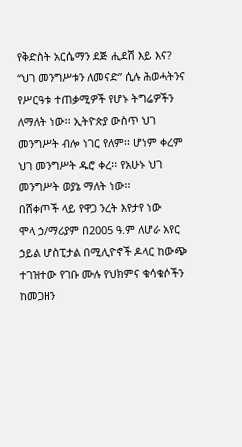የቅድስት አርሴማን ደጅ ሒደሽ እይ እና?
“ህገ መንግሥቱን ለመናድ” ሲሉ ሕወሓትንና የሥርዓቱ ተጠቃሚዎች የሆኑ ትግሬዎችን ለማለት ነው፡፡ ኢትዮጵያ ውስጥ ህገ መንግሥት ብሎ ነገር የለም፡፡ ሆነም ቀረም ህገ መንግሥት ዱሮ ቀረ፡፡ የአሁኑ ህገ መንግሥት ወያኔ ማለት ነው፡፡
በሸቀጦች ላይ የዋጋ ንረት እየታየ ነው
ሞላ ኃ/ማሪያም በ2005 ዓ.ም ለሆራ አየር ኃይል ሆስፒታል በሚሊዮኖች ዶላር ከውጭ ተገዝተው የገቡ ሙሉ የህክምና ቁሳቁሶችን ከመጋዘን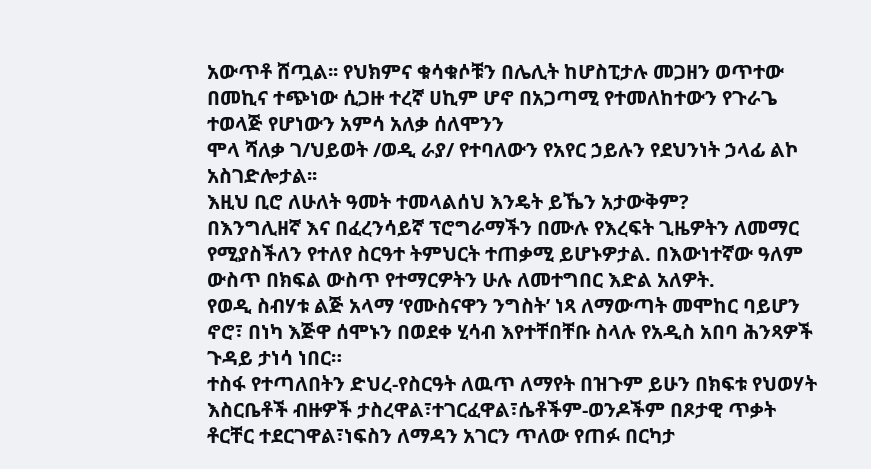አውጥቶ ሸጧል፡፡ የህክምና ቁሳቁሶቹን በሌሊት ከሆስፒታሉ መጋዘን ወጥተው በመኪና ተጭነው ሲጋዙ ተረኛ ሀኪም ሆኖ በአጋጣሚ የተመለከተውን የጉራጌ ተወላጅ የሆነውን አምሳ አለቃ ሰለሞንን
ሞላ ሻለቃ ገ/ህይወት /ወዲ ራያ/ የተባለውን የአየር ኃይሉን የደህንነት ኃላፊ ልኮ አስገድሎታል፡፡
እዚህ ቢሮ ለሁለት ዓመት ተመላልሰህ እንዴት ይኼን አታውቅም?
በእንግሊዘኛ እና በፈረንሳይኛ ፕሮግራማችን በሙሉ የእረፍት ጊዜዎትን ለመማር የሚያስችለን የተለየ ስርዓተ ትምህርት ተጠቃሚ ይሆኑዎታል. በእውነተኛው ዓለም ውስጥ በክፍል ውስጥ የተማርዎትን ሁሉ ለመተግበር እድል አለዎት.
የወዲ ስብሃቱ ልጅ አላማ ‘የሙስናዋን ንግስት’ ነጻ ለማውጣት መሞከር ባይሆን ኖሮ፣ በነካ እጅዋ ሰሞኑን በወደቀ ሂሳብ እየተቸበቸቡ ስላሉ የአዲስ አበባ ሕንጻዎች ጉዳይ ታነሳ ነበር።
ተስፋ የተጣለበትን ድህረ-የስርዓት ለዉጥ ለማየት በዝጉም ይሁን በክፍቱ የህወሃት እስርቤቶች ብዙዎች ታስረዋል፣ተገርፈዋል፣ሴቶችም-ወንዶችም በጾታዊ ጥቃት ቶርቸር ተደርገዋል፣ነፍስን ለማዳን አገርን ጥለው የጠፉ በርካታ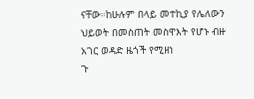ናቸው።ከሁሉም በላይ መተኪያ የሌለውን ህይወት በመስጠት መስዋእት የሆኑ ብዙ አገር ወዳድ ዜጎች የሚዘነ
ጉ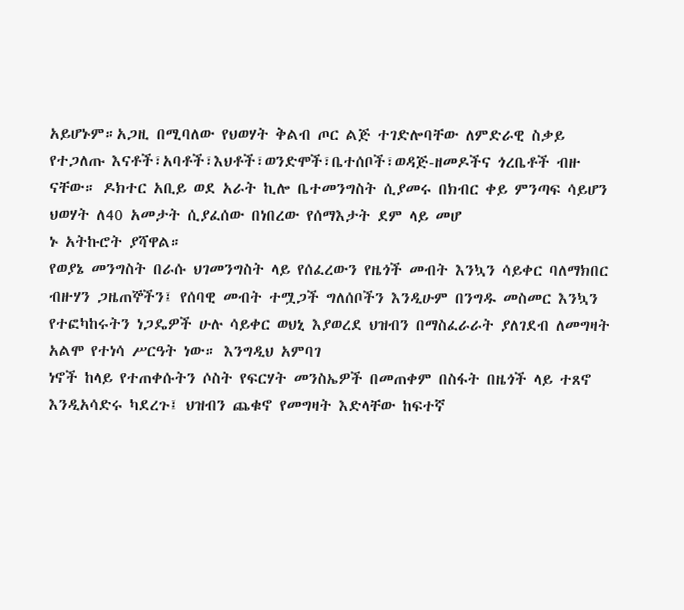አይሆኑም።አጋዚ በሚባለው የህወሃት ቅልብ ጦር ልጅ ተገድሎባቸው ለምድራዊ ስቃይ የተጋለጡ እናቶች፣አባቶች፣እህቶች፣ወንድሞች፣ቤተሰቦች፣ወዳጅ-ዘመዶችና ጎረቤቶች ብዙ ናቸው። ዶክተር አቢይ ወደ አራት ኪሎ ቤተመንግስት ሲያመሩ በክብር ቀይ ምንጣፍ ሳይሆን ህወሃት ለ40 አመታት ሲያፈሰው በነበረው የሰማእታት ደም ላይ መሆ
ኑ አትኩሮት ያሻዋል።
የወያኔ መንግስት በራሱ ህገመንግስት ላይ የሰፈረውን የዜጎች መብት እንኳን ሳይቀር ባለማክበር ብዙሃን ጋዜጠኞችን፤ የሰባዊ መብት ተሟጋች ግለሰቦችን እንዲሁም በንግዱ መስመር እንኳን የተፎካከሩትን ነጋዴዎች ሁሉ ሳይቀር ወህኒ እያወረደ ህዝብን በማስፈራራት ያለገደብ ለመግዛት አልሞ የተነሳ ሥርዓት ነው። እንግዲህ አምባገ
ነኖች ከላይ የተጠቀሱትን ሶስት የፍርሃት መንስኤዎች በመጠቀም በስፋት በዜጎች ላይ ተጸኖ እንዲአሳድሩ ካደረጉ፤ ህዝብን ጨቁኖ የመግዛት እድላቸው ከፍተኛ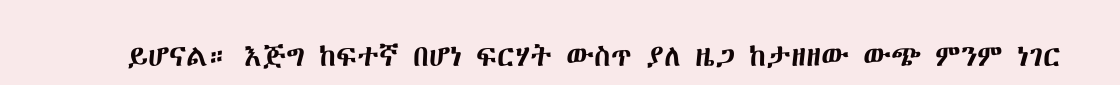ይሆናል። እጅግ ከፍተኛ በሆነ ፍርሃት ውስጥ ያለ ዜጋ ከታዘዘው ውጭ ምንም ነገር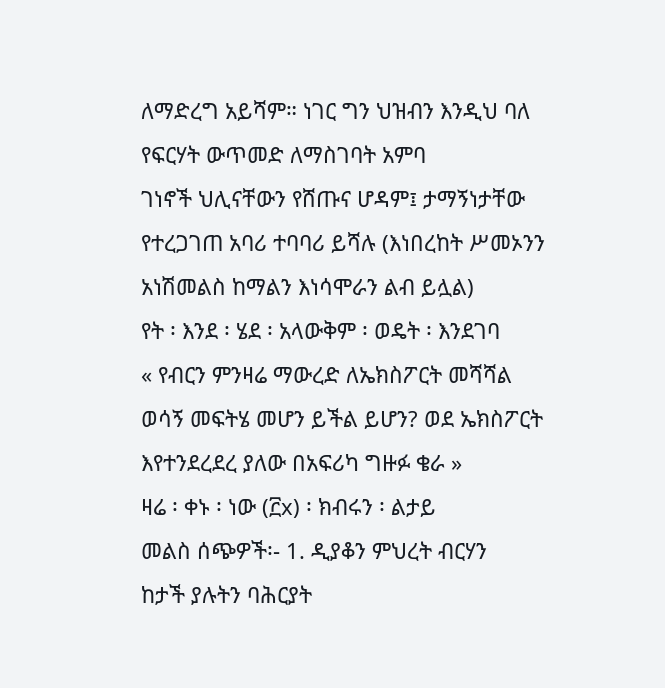ለማድረግ አይሻም። ነገር ግን ህዝብን እንዲህ ባለ የፍርሃት ውጥመድ ለማስገባት አምባ
ገነኖች ህሊናቸውን የሸጡና ሆዳም፤ ታማኝነታቸው የተረጋገጠ አባሪ ተባባሪ ይሻሉ (እነበረከት ሥመኦንን አነሽመልስ ከማልን እነሳሞራን ልብ ይሏል)
የት ፡ እንደ ፡ ሄደ ፡ አላውቅም ፡ ወዴት ፡ እንደገባ
« የብርን ምንዛሬ ማውረድ ለኤክስፖርት መሻሻል ወሳኝ መፍትሄ መሆን ይችል ይሆን? ወደ ኤክስፖርት እየተንደረደረ ያለው በአፍሪካ ግዙፉ ቄራ »
ዛሬ ፡ ቀኑ ፡ ነው (፫x) ፡ ክብሩን ፡ ልታይ
መልስ ሰጭዎች፡- 1. ዲያቆን ምህረት ብርሃን
ከታች ያሉትን ባሕርያት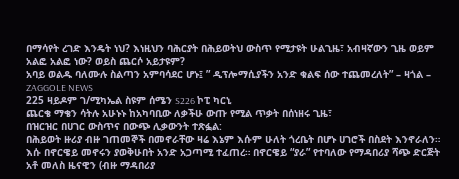በማሳየት ረገድ እንዴት ነህ? እነዚህን ባሕርያት በሕይወትህ ውስጥ የሚታዩት ሁልጊዜ፣ አብዛኛውን ጊዜ ወይም አልፎ አልፎ ነው? ወይስ ጨርሶ አይታዩም?
አባይ ወልዱ ባለሙሉ ስልጣን አምባሳደር ሆኑ፤ ” ዲፕሎማሲያችን አንድ ቁልፍ ሰው ተጨመረለት” – ዛጎል – ZAGGOLE NEWS
225 ዛይዶም ገ/ሚካኤል ስዩም ሰሜን S226 ኮፒ ካርኒ
ጨርቄ ማቄን ሳትሉ አሁኑኑ ከአካባቢው ለቃችሁ ውጡ የሚል ጥቃት በሰነዘሩ ጊዜ፣
በዝርዝር በሀገር ውስጥና በውጭ ሊቃውንት ተጽፏል:
በሕይወት ዙሪያ ብዙ ገጠመኞች በመኖራቸው ዛሬ እኔም እሱም ሁለት ጎረቤት በሆኑ ሀገሮች በስደት እንኖራለን። እሱ በኖርዌይ መኖሩን ያወቅሁበት አንድ አጋጣሚ ተፈጠረ። በኖርዌይ “ያራ” የተባለው የማዳበሪያ ሻጭ ድርጅት አቶ መለስ ዜናዊን (ብዙ ማዳበሪያ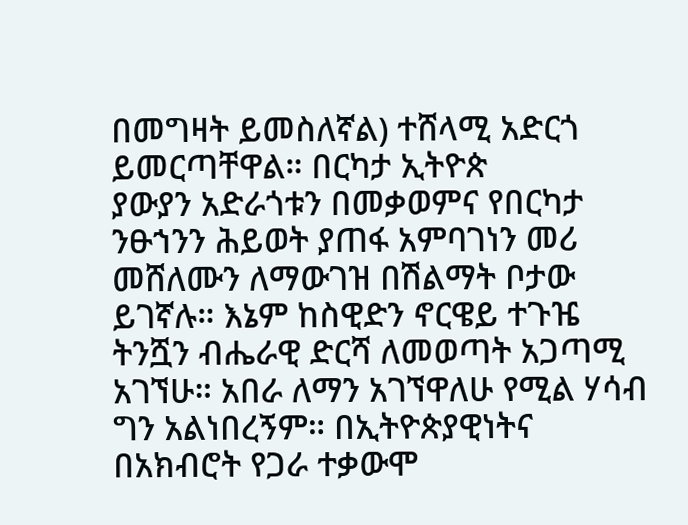በመግዛት ይመስለኛል) ተሸላሚ አድርጎ ይመርጣቸዋል። በርካታ ኢትዮጵ
ያውያን አድራጎቱን በመቃወምና የበርካታ ንፁኀንን ሕይወት ያጠፋ አምባገነን መሪ መሸለሙን ለማውገዝ በሽልማት ቦታው ይገኛሉ። እኔም ከስዊድን ኖርዌይ ተጉዤ ትንሿን ብሔራዊ ድርሻ ለመወጣት አጋጣሚ አገኘሁ። አበራ ለማን አገኘዋለሁ የሚል ሃሳብ ግን አልነበረኝም። በኢትዮጵያዊነትና በአክብሮት የጋራ ተቃውሞ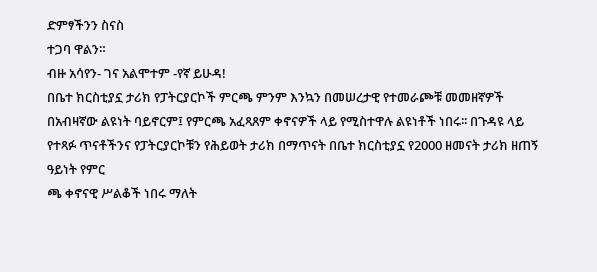ድምፃችንን ስናስ
ተጋባ ዋልን።
ብዙ አሳየን- ገና አልሞተም -የኛ ይሁዳ!
በቤተ ክርስቲያኗ ታሪክ የፓትርያርኮች ምርጫ ምንም እንኳን በመሠረታዊ የተመራጮቹ መመዘኛዎች በአብዛኛው ልዩነት ባይኖርም፤ የምርጫ አፈጻጸም ቀኖናዎች ላይ የሚስተዋሉ ልዩነቶች ነበሩ፡፡ በጉዳዩ ላይ የተጻፉ ጥናቶችንና የፓትርያርኮቹን የሕይወት ታሪክ በማጥናት በቤተ ክርስቲያኗ የ2000 ዘመናት ታሪክ ዘጠኝ ዓይነት የምር
ጫ ቀኖናዊ ሥልቆች ነበሩ ማለት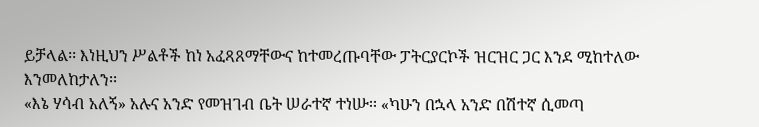ይቻላል፡፡ እነዚህን ሥልቶች ከነ አፈጻጸማቸውና ከተመረጡባቸው ፓትርያርኮች ዝርዝር ጋር እንደ ሚከተለው እንመለከታለን፡፡
«እኔ ሃሳብ አለኝ» አሉና አንድ የመዝገብ ቤት ሠራተኛ ተነሡ፡፡ «ካሁን በኋላ አንድ በሽተኛ ሲመጣ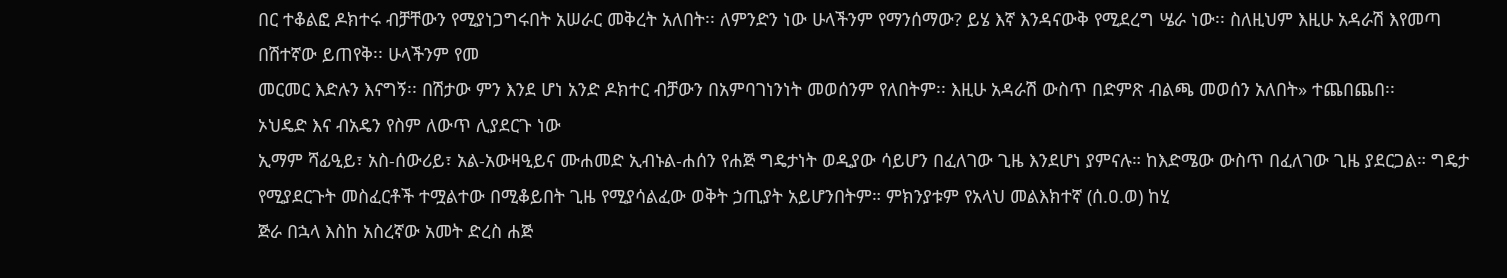በር ተቆልፎ ዶክተሩ ብቻቸውን የሚያነጋግሩበት አሠራር መቅረት አለበት፡፡ ለምንድን ነው ሁላችንም የማንሰማው? ይሄ እኛ እንዳናውቅ የሚደረግ ሤራ ነው፡፡ ስለዚህም እዚሁ አዳራሽ እየመጣ በሽተኛው ይጠየቅ፡፡ ሁላችንም የመ
መርመር እድሉን እናግኝ፡፡ በሽታው ምን እንደ ሆነ አንድ ዶክተር ብቻውን በአምባገነንነት መወሰንም የለበትም፡፡ እዚሁ አዳራሽ ውስጥ በድምጽ ብልጫ መወሰን አለበት» ተጨበጨበ፡፡
ኦህዴድ እና ብአዴን የስም ለውጥ ሊያደርጉ ነው
ኢማም ሻፊዒይ፣ አስ-ሰውሪይ፣ አል-አውዛዒይና ሙሐመድ ኢብኑል-ሐሰን የሐጅ ግዴታነት ወዲያው ሳይሆን በፈለገው ጊዜ እንደሆነ ያምናሉ። ከእድሜው ውስጥ በፈለገው ጊዜ ያደርጋል። ግዴታ የሚያደርጉት መስፈርቶች ተሟልተው በሚቆይበት ጊዜ የሚያሳልፈው ወቅት ኃጢያት አይሆንበትም። ምክንያቱም የአላህ መልእክተኛ (ሰ.ዐ.ወ) ከሂ
ጅራ በኋላ እስከ አስረኛው አመት ድረስ ሐጅ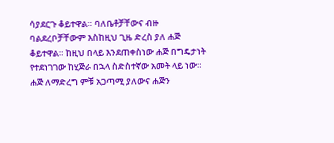ሳያደርጉ ቆይተዋል። ባለቤቶቻቸውና ብዙ ባልደረቦቻቸውም እስከዚህ ጊዜ ድረስ ያለ ሐጅ ቆይተዋል። ከዚህ በላይ እንደጠቀስነው ሐጅ በግዴታነት የተደነገገው ከሂጅራ በኋላ ስድስተኛው አመት ላይ ነው። ሐጅ ለማድረግ ምቹ አጋጣሚ ያለውና ሐጅን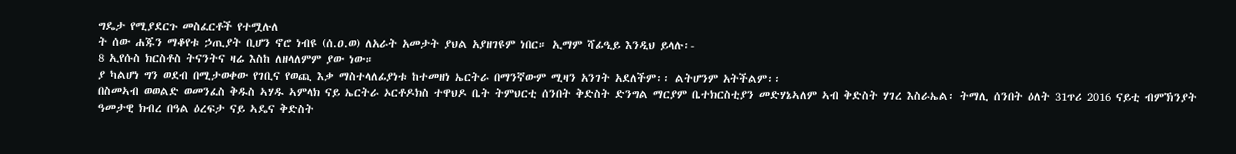ግዴታ የሚያደርጉ መስፈርቶች የተሟሉለ
ት ሰው ሐጁን ማቆየቱ ኃጢያት ቢሆን ኖሮ ነብዩ (ሰ.ዐ.ወ) ለአራት አመታት ያህል አያዘገዩም ነበር። ኢማም ሻፊዒይ እንዲህ ይላሉ፡-
8 ኢየሱስ ክርስቶስ ትናንትና ዛሬ እስከ ለዘላለምም ያው ነው።
ያ ካልሆነ ግን ወደብ በሚታወቀው የገቢና የወጪ እቃ ማስተላለፊያነቱ ከተመዘነ ኤርትራ በማንኛውም ሚዛን አንገት አደለችም፡፡ ልትሆንም አትችልም፡፡
በስመኣብ ወወልድ ወመንፈስ ቅዱስ ኣሃዱ ኣምላክ ናይ ኤርትራ ኦርቶዶክስ ተዋህዶ ቤት ትምህርቲ ሰንበት ቅድስት ድንግል ማርያም ቤተክርስቲያን መድሃኔኣለም ኣብ ቅድስት ሃገረ እስራኤል፡ ትማሊ ሰንበት ዕለት 31ጥሪ 2016 ናይቲ ብምኽንያት ዓመታዊ ክብረ በዓል ዕረፍታ ናይ ኣዴና ቅድስት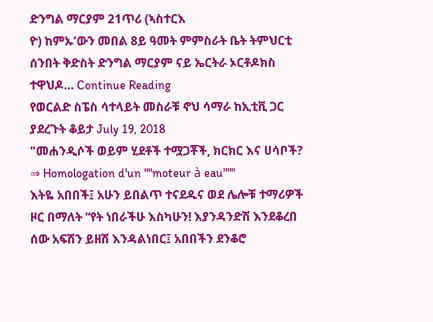ድንግል ማርያም 21ጥሪ (ኣስተርእ
ዮ) ከምኡ’ውን መበል 8ይ ዓመት ምምስራት ቤት ትምህርቲ ሰንበት ቅድስት ድንግል ማርያም ናይ ኤርትራ ኦርቶዶክስ ተዋህዶ… Continue Reading
የወርልድ ስፔስ ሳተላይት መስራቹ ኖህ ሳማራ ከኢቲቪ ጋር ያደረጉት ቆይታ July 19, 2018
"መሐንዲሶች ወይም ሂደቶች ተሟጋቾች, ክርክር እና ሀሳቦች? ⇒ Homologation d'un ""moteur à eau"""
እትዬ አበበች፤ አሁን ይበልጥ ተናደዱና ወደ ሌሎቹ ተማሪዎች ዞር በማለት “የት ነበራችሁ እስካሁን! እያንዳንድሽ እንደቆረበ ሰው አፍሽን ይዘሽ እንዳልነበር፤ አበበችን ደንቆሮ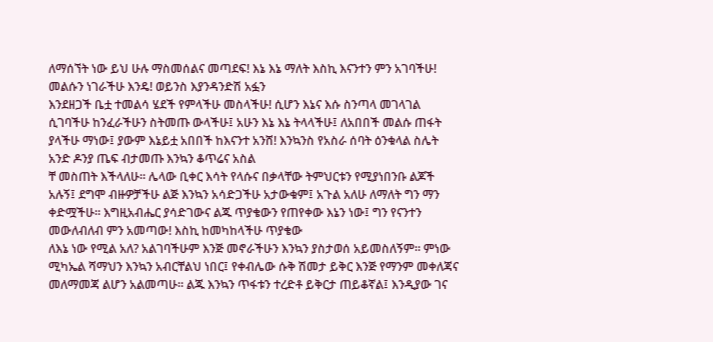ለማሰኘት ነው ይህ ሁሉ ማስመሰልና መጣደፍ! እኔ እኔ ማለት እስኪ እናንተን ምን አገባችሁ! መልሱን ነገራችሁ እንዴ! ወይንስ እያንዳንድሽ አፏን
እንደዘጋች ቤቷ ተመልሳ ሄደች የምላችሁ መስላችሁ! ሲሆን እኔና እሱ ስንጣላ መገላገል ሲገባችሁ ከንፈራችሁን ስትመጡ ውላችሁ፤ አሁን እኔ እኔ ትላላችሁ፤ ለአበበች መልሱ ጠፋት ያላችሁ ማነው፤ ያውም እኔይቷ አበበች ከእናንተ አንሸ! እንኳንስ የአስራ ሰባት ዕንቁላል ስሌት አንድ ዶንያ ጤፍ ብታመጡ እንኳን ቆጥሬና አስል
ቸ መስጠት እችላለሁ። ሌላው ቢቀር እሳት የላሱና በቃላቸው ትምህርቱን የሚያነበንቡ ልጆች አሉኝ፤ ደግሞ ብዙዎቻችሁ ልጅ እንኳን አሳድጋችሁ አታውቁም፤ አጉል አለሁ ለማለት ግን ማን ቀድሟችሁ። እግዚአብሔር ያሳድገውና ልጁ ጥያቄውን የጠየቀው እኔን ነው፤ ግን የናንተን መውለብለብ ምን አመጣው! እስኪ ከመካከላችሁ ጥያቄው
ለእኔ ነው የሚል አለ? አልገባችሁም እንጅ መኖራችሁን እንኳን ያስታወሰ አይመስለኝም። ምነው ሚካኤል ሻማህን እንኳን አብርቸልህ ነበር፤ የቀብሌው ሱቅ ሽመታ ይቅር እንጅ የማንም መቀለጃና መለማመጃ ልሆን አልመጣሁ። ልጁ እንኳን ጥፋቱን ተረድቶ ይቅርታ ጠይቆኛል፤ እንዲያው ገና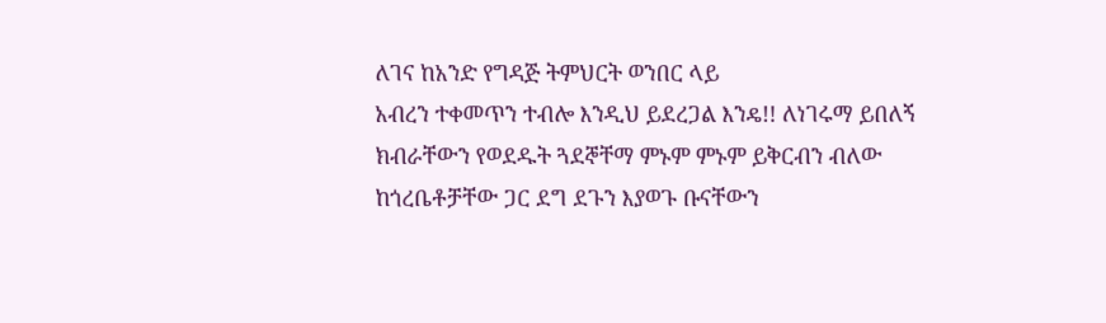ለገና ከአንድ የግዳጅ ትምህርት ወንበር ላይ
አብረን ተቀመጥን ተብሎ እንዲህ ይደረጋል እንዴ!! ለነገሩማ ይበለኝ ክብራቸውን የወደዱት ጓደኞቸማ ምኑም ምኑም ይቅርብን ብለው ከጎረቤቶቻቸው ጋር ደግ ደጉን እያወጉ ቡናቸውን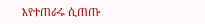እየተጠራሩ ሲጠጡ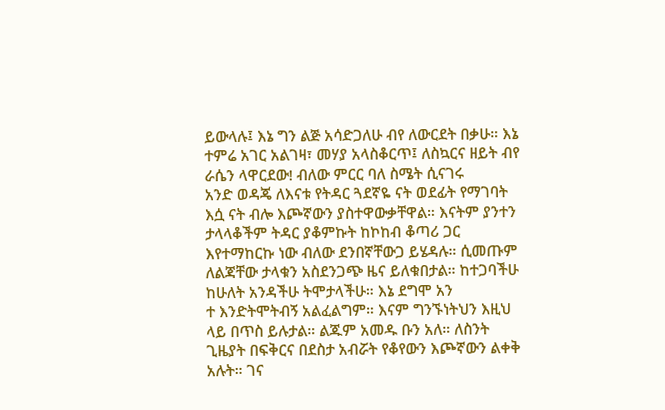ይውላሉ፤ እኔ ግን ልጅ አሳድጋለሁ ብየ ለውርደት በቃሁ። እኔ ተምሬ አገር አልገዛ፣ መሃያ አላስቆርጥ፤ ለስኳርና ዘይት ብየ
ራሴን ላዋርደው! ብለው ምርር ባለ ስሜት ሲናገሩ
አንድ ወዳጄ ለእናቱ የትዳር ጓደኛዬ ናት ወደፊት የማገባት እሷ ናት ብሎ እጮኛውን ያስተዋውቃቸዋል። እናትም ያንተን ታላላቆችም ትዳር ያቆምኩት ከኮከብ ቆጣሪ ጋር እየተማከርኩ ነው ብለው ደንበኛቸውጋ ይሄዳሉ። ሲመጡም ለልጃቸው ታላቁን አስደንጋጭ ዜና ይለቁበታል። ከተጋባችሁ ከሁለት አንዳችሁ ትሞታላችሁ። እኔ ደግሞ አን
ተ እንድትሞትብኝ አልፈልግም። እናም ግንኙነትህን እዚህ ላይ በጥስ ይሉታል። ልጁም አመዱ ቡን አለ። ለስንት ጊዜያት በፍቅርና በደስታ አብሯት የቆየውን እጮኛውን ልቀቅ አሉት። ገና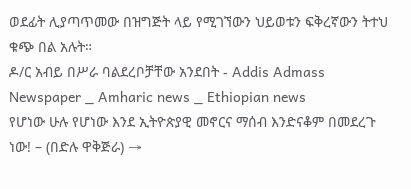ወደፊት ሊያጣጥመው በዝግጅት ላይ የሚገኘውን ህይወቱን ፍቅረኛውን ትተህ ቁጭ በል አሉት።
ዶ/ር አብይ በሥራ ባልደረቦቻቸው አንደበት - Addis Admass Newspaper _ Amharic news _ Ethiopian news
የሆነው ሁሉ የሆነው እንደ ኢትዮጵያዊ መኖርና ማሰብ እንድናቆም በመደረጉ ነው! – (በድሉ ዋቅጅራ) →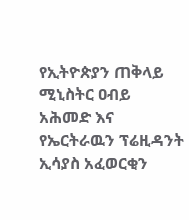የኢትዮጵያን ጠቅላይ ሚኒስትር ዐብይ አሕመድ እና የኤርትራዉን ፕሬዚዳንት ኢሳያስ አፈወርቂን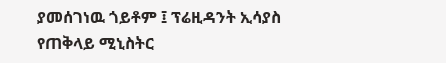ያመሰገነዉ ጎይቶም ፤ ፕሬዚዳንት ኢሳያስ የጠቅላይ ሚኒስትር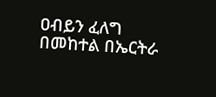ዐብይን ፈለግ በመከተል በኤርትራ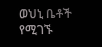ወህኒ ቤቶች የሚገኙ